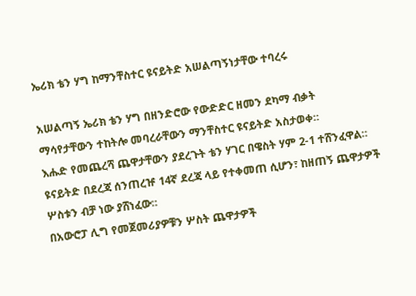ኤሪክ ቴን ሃግ ከማንቸስተር ዩናይትድ አሠልጣኝነታቸው ተባረሩ

አሠልጣኝ ኤሪክ ቴን ሃግ በዘንድሮው የውድድር ዘመን ደካማ ብቃት ማሳየታቸውን ተከትሎ መባረራቸውን ማንቸስተር ዩናይትድ አስታወቀ።
እሑድ የመጨረሻ ጨዋታቸውን ያደረጉት ቴን ሃገር በዌስት ሃም 2-1 ተሸንፈዋል። ዩናይትድ በደረጃ ሰንጠረዡ 14ኛ ደረጃ ላይ የተቀመጠ ሲሆን፣ ከዘጠኝ ጨዋታዎች ሦስቱን ብቻ ነው ያሸነፈው።
በአውሮፓ ሊግ የመጀመሪያዎቹን ሦስት ጨዋታዎች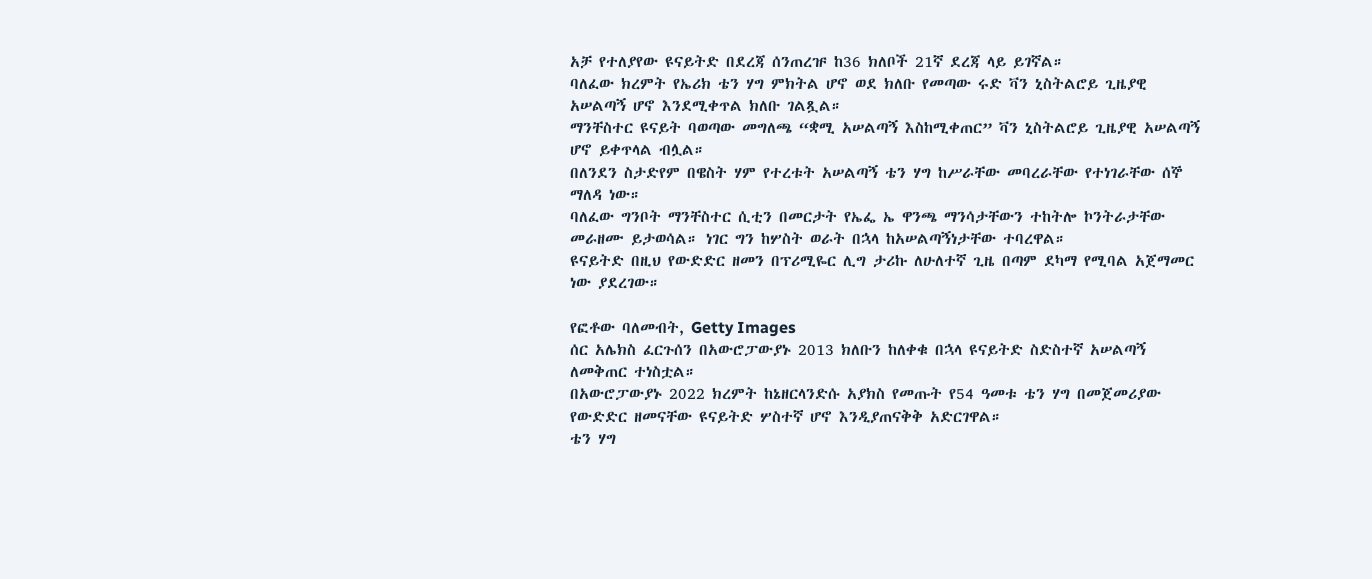አቻ የተለያየው ዩናይትድ በደረጃ ሰንጠረዡ ከ36 ክለቦች 21ኛ ደረጃ ላይ ይገኛል።
ባለፈው ክረምት የኤሪክ ቴን ሃግ ምክትል ሆኖ ወደ ክለቡ የመጣው ሩድ ቫን ኒስትልሮይ ጊዜያዊ አሠልጣኝ ሆኖ እንደሚቀጥል ክለቡ ገልጿል።
ማንቸስተር ዩናይት ባወጣው መግለጫ “ቋሚ አሠልጣኝ እስከሚቀጠር” ቫን ኒስትልሮይ ጊዜያዊ አሠልጣኝ ሆኖ ይቀጥላል ብሏል።
በለንደን ስታድየም በዌስት ሃም የተረቱት አሠልጣኝ ቴን ሃግ ከሥራቸው መባረራቸው የተነገራቸው ሰኞ ማለዳ ነው።
ባለፈው ግንቦት ማንቸስተር ሲቲን በመርታት የኤፌ ኤ ዋንጫ ማንሳታቸውን ተከትሎ ኮንትራታቸው መራዘሙ ይታወሳል። ነገር ግን ከሦስት ወራት በኋላ ከአሠልጣኝነታቸው ተባረዋል።
ዩናይትድ በዚህ የውድድር ዘመን በፕሪሚዬር ሊግ ታሪኩ ለሁለተኛ ጊዜ በጣም ደካማ የሚባል አጀማመር ነው ያደረገው።

የፎቶው ባለመብት, Getty Images
ሰር አሌክስ ፈርጉሰን በአውሮፓውያኑ 2013 ክለቡን ከለቀቁ በኋላ ዩናይትድ ስድስተኛ አሠልጣኝ ለመቅጠር ተነስቷል።
በአውሮፓውያኑ 2022 ክረምት ከኔዘርላንድሱ አያክስ የመጡት የ54 ዓመቱ ቴን ሃግ በመጀመሪያው የውድድር ዘመናቸው ዩናይትድ ሦስተኛ ሆኖ እንዲያጠናቅቅ አድርገዋል።
ቴን ሃግ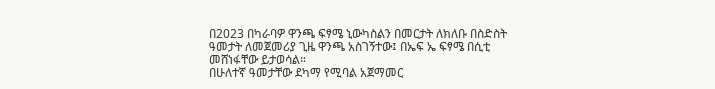በ2023 በካራባዎ ዋንጫ ፍፃሜ ኒውካስልን በመርታት ለክለቡ በስድስት ዓመታት ለመጀመሪያ ጊዜ ዋንጫ አስገኝተው፤ በኤፍ ኤ ፍፃሜ በሲቲ መሸነፋቸው ይታወሳል።
በሁለተኛ ዓመታቸው ደካማ የሚባል አጀማመር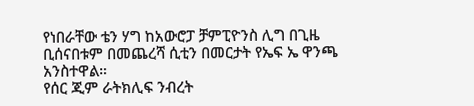የነበራቸው ቴን ሃግ ከአውሮፓ ቻምፒዮንስ ሊግ በጊዜ ቢሰናበቱም በመጨረሻ ሲቲን በመርታት የኤፍ ኤ ዋንጫ አንስተዋል።
የሰር ጂም ራትክሊፍ ንብረት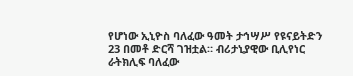የሆነው ኢኒዮስ ባለፈው ዓመት ታኅሣሥ የዩናይትድን 23 በመቶ ድርሻ ገዝቷል። ብሪታኒያዊው ቢሊየነር ራትክሊፍ ባለፈው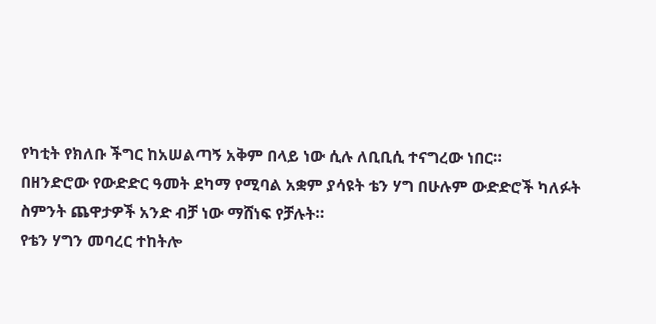የካቲት የክለቡ ችግር ከአሠልጣኝ አቅም በላይ ነው ሲሉ ለቢቢሲ ተናግረው ነበር።
በዘንድሮው የውድድር ዓመት ደካማ የሚባል አቋም ያሳዩት ቴን ሃግ በሁሉም ውድድሮች ካለፉት ስምንት ጨዋታዎች አንድ ብቻ ነው ማሸነፍ የቻሉት።
የቴን ሃግን መባረር ተከትሎ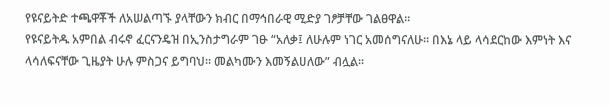የዩናይትድ ተጫዋቾች ለአሠልጣኙ ያላቸውን ክብር በማኅበራዊ ሚድያ ገፆቻቸው ገልፀዋል።
የዩናይትዱ አምበል ብሩኖ ፈርናንዴዝ በኢንስታግራም ገፁ “አለቃ፤ ለሁሉም ነገር አመሰግናለሁ። በእኔ ላይ ላሳደርከው እምነት እና ላሳለፍናቸው ጊዜያት ሁሉ ምስጋና ይግባህ። መልካሙን እመኝልሀለው” ብሏል።